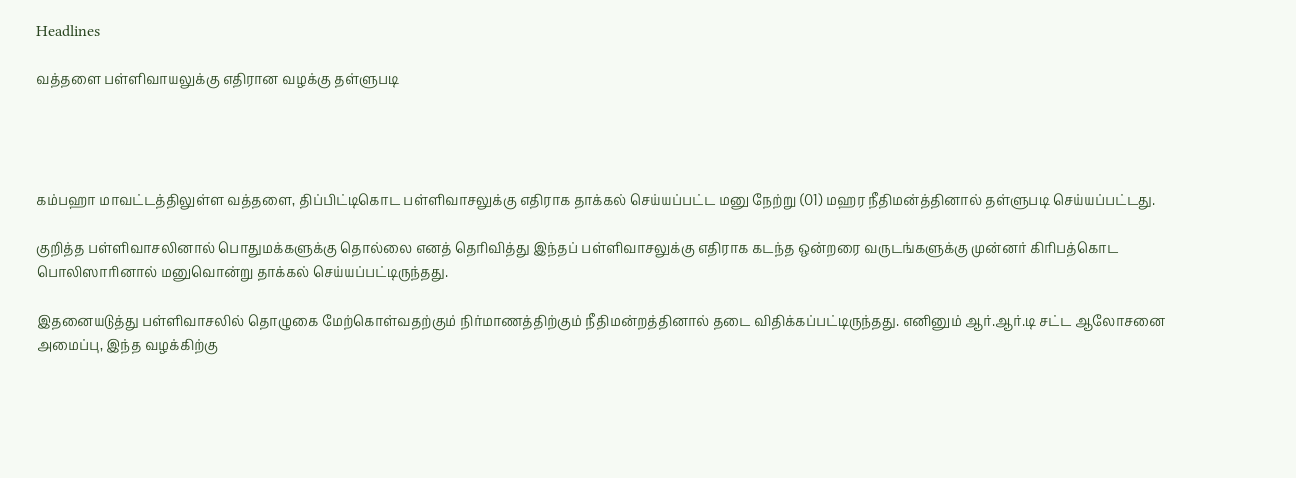Headlines

வத்தளை பள்ளிவாயலுக்கு எதிரான வழக்கு தள்ளுபடி




கம்பஹா மாவட்டத்திலுள்ள வத்தளை, திப்பிட்டிகொட பள்ளிவாசலுக்கு எதிராக தாக்கல் செய்யப்பட்ட மனு நேற்று (01) மஹர நீதிமன்த்தினால் தள்ளுபடி செய்யப்பட்டது.

குறித்த பள்ளிவாசலினால் பொதுமக்களுக்கு தொல்லை எனத் தெரிவித்து இந்தப் பள்ளிவாசலுக்கு எதிராக கடந்த ஒன்றரை வருடங்களுக்கு முன்னர் கிரிபத்கொட பொலிஸாரினால் மனுவொன்று தாக்கல் செய்யப்பட்டிருந்தது.

இதனையடுத்து பள்ளிவாசலில் தொழுகை மேற்கொள்வதற்கும் நிர்மாணத்திற்கும் நீதிமன்றத்தினால் தடை விதிக்கப்பட்டிருந்தது. எனினும் ஆர்.ஆர்.டி சட்ட ஆலோசனை அமைப்பு, இந்த வழக்கிற்கு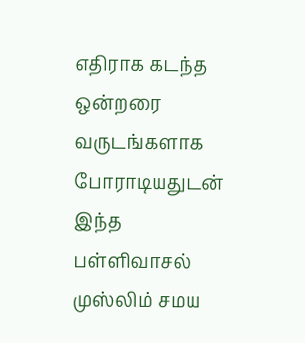எதிராக கடந்த ஒன்றரை வருடங்களாக போராடியதுடன் இந்த பள்ளிவாசல் முஸ்லிம் சமய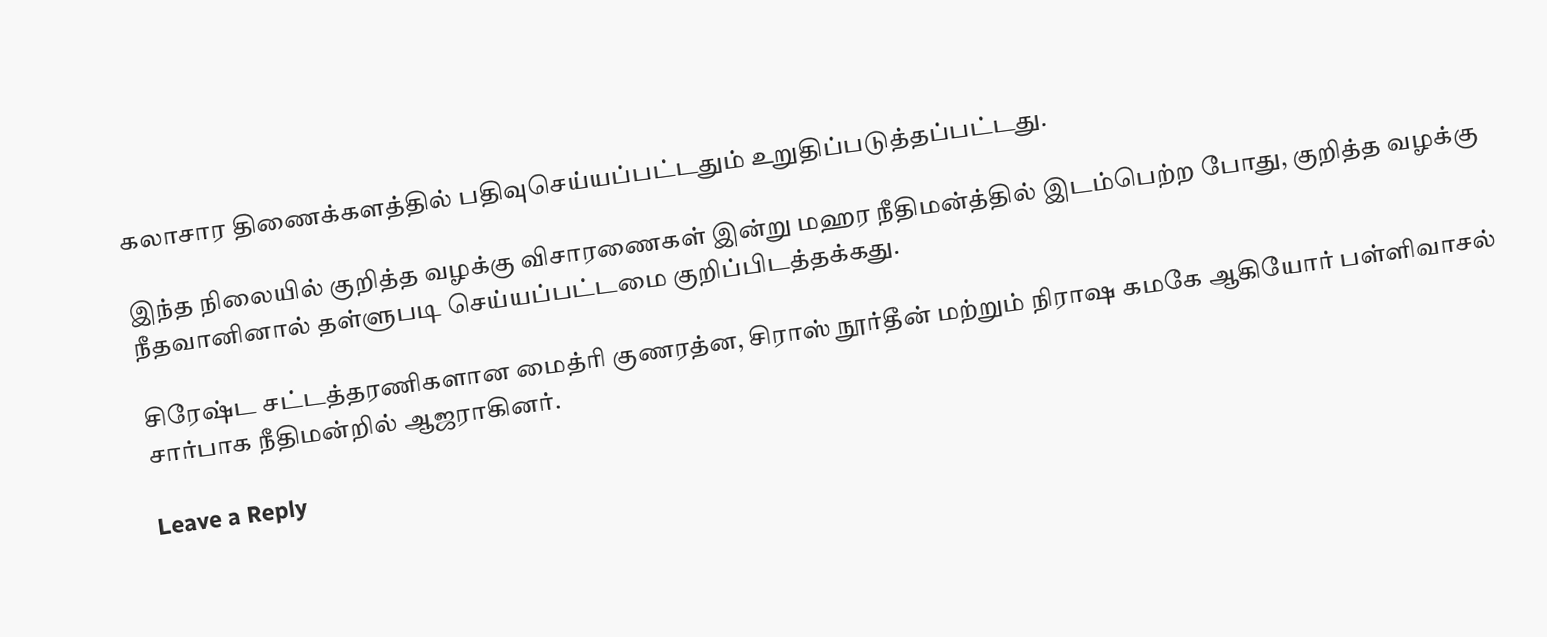கலாசார திணைக்களத்தில் பதிவுசெய்யப்பட்டதும் உறுதிப்படுத்தப்பட்டது.

இந்த நிலையில் குறித்த வழக்கு விசாரணைகள் இன்று மஹர நீதிமன்த்தில் இடம்பெற்ற போது, குறித்த வழக்கு நீதவானினால் தள்ளுபடி செய்யப்பட்டமை குறிப்பிடத்தக்கது.

சிரேஷ்ட சட்டத்தரணிகளான மைத்ரி குணரத்ன, சிராஸ் நூர்தீன் மற்றும் நிராஷ கமகே ஆகியோர் பள்ளிவாசல் சார்பாக நீதிமன்றில் ஆஜராகினர்.

Leave a Reply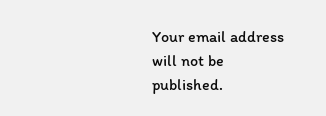Your email address will not be published.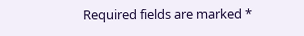Required fields are marked *